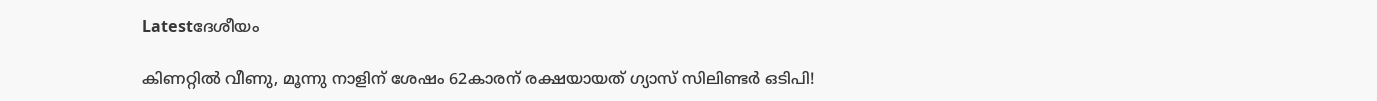Latestദേശീയം

കിണറ്റില്‍ വീണു, മൂന്നു നാളിന് ശേഷം 62കാരന് രക്ഷയായത് ഗ്യാസ് സിലിണ്ടര്‍ ഒടിപി!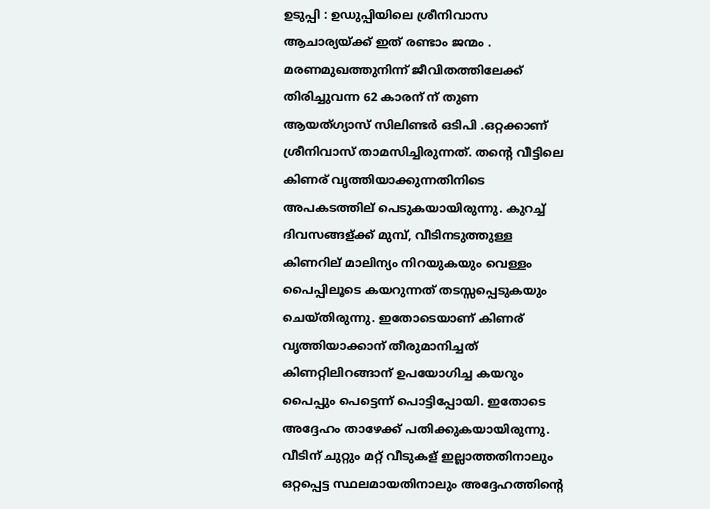ഉടുപ്പി : ഉഡുപ്പിയിലെ ശ്രീനിവാസ ആചാര്യയ്ക്ക് ഇത് രണ്ടാം ജന്മം . മരണമുഖത്തുനിന്ന് ജീവിതത്തിലേക്ക് തിരിച്ചുവന്ന 62 കാരന് ന് തുണ ആയത്ഗ്യാസ് സിലിണ്ടര്‍ ഒടിപി .ഒറ്റക്കാണ് ശ്രീനിവാസ് താമസിച്ചിരുന്നത്. തന്റെ വീട്ടിലെ കിണര് വൃത്തിയാക്കുന്നതിനിടെ അപകടത്തില് പെടുകയായിരുന്നു. കുറച്ച്‌ ദിവസങ്ങള്ക്ക് മുമ്പ്, വീടിനടുത്തുള്ള കിണറില് മാലിന്യം നിറയുകയും വെള്ളം പൈപ്പിലൂടെ കയറുന്നത് തടസ്സപ്പെടുകയും ചെയ്തിരുന്നു. ഇതോടെയാണ് കിണര് വൃത്തിയാക്കാന് തീരുമാനിച്ചത് കിണറ്റിലിറങ്ങാന് ഉപയോഗിച്ച കയറും പൈപ്പും പെട്ടെന്ന് പൊട്ടിപ്പോയി. ഇതോടെ അദ്ദേഹം താഴേക്ക് പതിക്കുകയായിരുന്നു. വീടിന് ചുറ്റും മറ്റ് വീടുകള് ഇല്ലാത്തതിനാലും ഒറ്റപ്പെട്ട സ്ഥലമായതിനാലും അദ്ദേഹത്തിന്റെ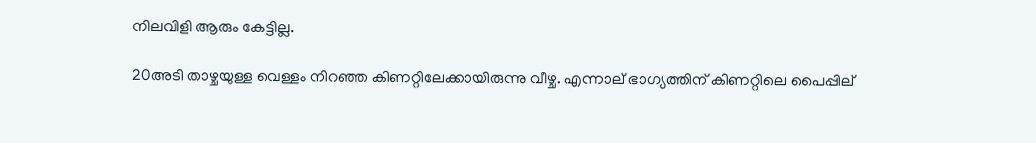നിലവിളി ആരും കേട്ടില്ല.

20അടി താഴ്ചയുള്ള വെള്ളം നിറഞ്ഞ കിണറ്റിലേക്കായിരുന്നു വീഴ്ച. എന്നാല് ഭാഗ്യത്തിന് കിണറ്റിലെ പൈപ്പില്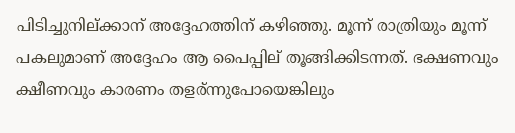പിടിച്ചുനില്ക്കാന് അദ്ദേഹത്തിന് കഴിഞ്ഞു. മൂന്ന് രാത്രിയും മൂന്ന് പകലുമാണ് അദ്ദേഹം ആ പൈപ്പില് തൂങ്ങിക്കിടന്നത്. ഭക്ഷണവും ക്ഷീണവും കാരണം തളര്ന്നുപോയെങ്കിലും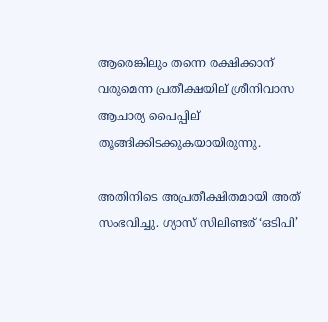ആരെങ്കിലും തന്നെ രക്ഷിക്കാന് വരുമെന്ന പ്രതീക്ഷയില് ശ്രീനിവാസ ആചാര്യ പൈപ്പില് തൂങ്ങിക്കിടക്കുകയായിരുന്നു.

അതിനിടെ അപ്രതീക്ഷിതമായി അത് സംഭവിച്ചു. ഗ്യാസ് സിലിണ്ടര് ‘ഒടിപി’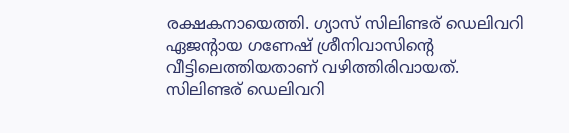രക്ഷകനായെത്തി. ഗ്യാസ് സിലിണ്ടര് ഡെലിവറി ഏജന്റായ ഗണേഷ് ശ്രീനിവാസിന്റെ വീട്ടിലെത്തിയതാണ് വഴിത്തിരിവായത്. സിലിണ്ടര് ഡെലിവറി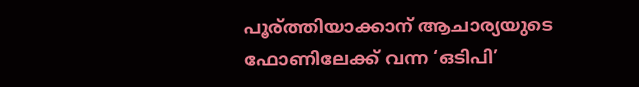പൂര്ത്തിയാക്കാന് ആചാര്യയുടെ ഫോണിലേക്ക് വന്ന ‘ഒടിപി’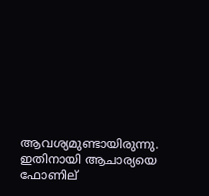ആവശ്യമുണ്ടായിരുന്നു. ഇതിനായി ആചാര്യയെ ഫോണില്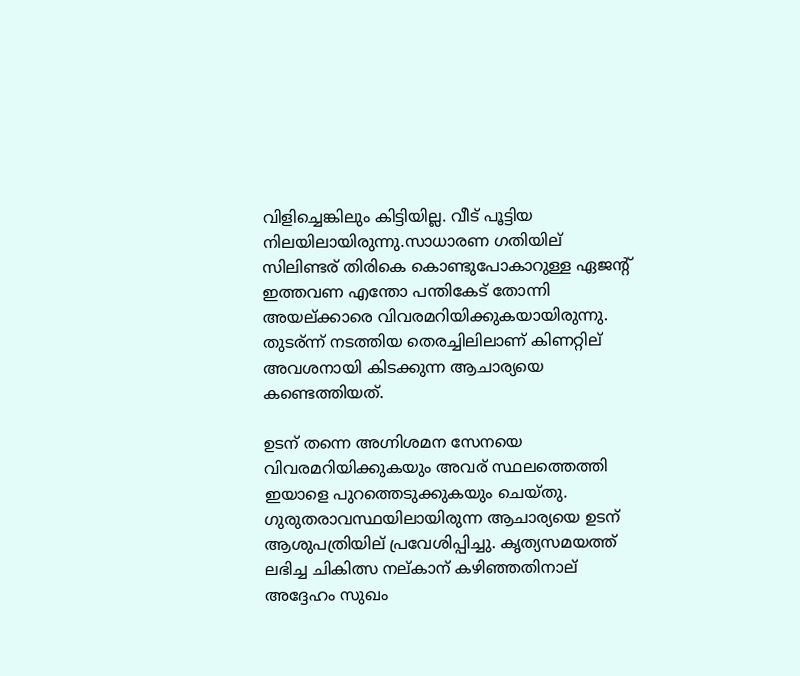വിളിച്ചെങ്കിലും കിട്ടിയില്ല. വീട് പൂട്ടിയ നിലയിലായിരുന്നു.സാധാരണ ഗതിയില് സിലിണ്ടര് തിരികെ കൊണ്ടുപോകാറുള്ള ഏജന്റ് ഇത്തവണ എന്തോ പന്തികേട് തോന്നി അയല്ക്കാരെ വിവരമറിയിക്കുകയായിരുന്നു. തുടര്ന്ന് നടത്തിയ തെരച്ചിലിലാണ് കിണറ്റില് അവശനായി കിടക്കുന്ന ആചാര്യയെ കണ്ടെത്തിയത്.

ഉടന് തന്നെ അഗ്നിശമന സേനയെ വിവരമറിയിക്കുകയും അവര് സ്ഥലത്തെത്തി ഇയാളെ പുറത്തെടുക്കുകയും ചെയ്തു. ഗുരുതരാവസ്ഥയിലായിരുന്ന ആചാര്യയെ ഉടന് ആശുപത്രിയില് പ്രവേശിപ്പിച്ചു. കൃത്യസമയത്ത് ലഭിച്ച ചികിത്സ നല്കാന് കഴിഞ്ഞതിനാല് അദ്ദേഹം സുഖം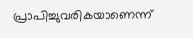പ്രാപിച്ചുവരികയാണെന്ന്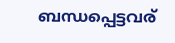ബന്ധപ്പെട്ടവര്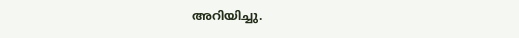അറിയിച്ചു.